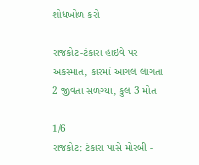શોધખોળ કરો

રાજકોટ-ટંકારા હાઇવે પર અકસ્માત, કારમાં આગલ લાગતા 2 જીવતા સળગ્યા, કુલ 3 મોત

1/6
રાજકોટ: ટંકારા પાસે મોરબી -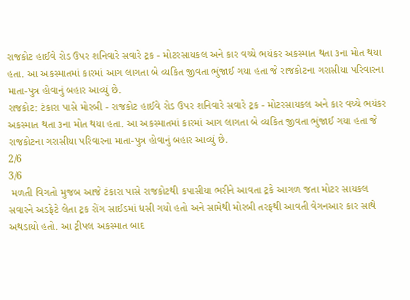રાજકોટ હાઈવે રોડ ઉપર શનિવારે સવારે ટ્રક - મોટરસાયકલ અને કાર વચ્ચે ભયંકર અકસ્માત થતા ૩ના મોત થયા હતા. આ અકસ્માતમાં કારમાં આગ લાગતા બે વ્યકિત જીવતા ભુંજાઈ ગયા હતા જે રાજકોટના ગરાસીયા પરિવારના માતા-પુત્ર હોવાનું બહાર આવ્યું છે.
રાજકોટ: ટંકારા પાસે મોરબી - રાજકોટ હાઈવે રોડ ઉપર શનિવારે સવારે ટ્રક - મોટરસાયકલ અને કાર વચ્ચે ભયંકર અકસ્માત થતા ૩ના મોત થયા હતા. આ અકસ્માતમાં કારમાં આગ લાગતા બે વ્યકિત જીવતા ભુંજાઈ ગયા હતા જે રાજકોટના ગરાસીયા પરિવારના માતા-પુત્ર હોવાનું બહાર આવ્યું છે.
2/6
3/6
 મળતી વિગતો મુજબ આજે ટંકારા પાસે રાજકોટથી કપાસીયા ભરીને આવતા ટ્રકે આગળ જતા મોટર સાયકલ સવારને અડફેટે લેતા ટ્રક રોંગ સાઈડમાં ધસી ગયો હતો અને સામેથી મોરબી તરફથી આવતી વેગનઆર કાર સાથે અથડાયો હતો. આ ટ્રીપલ અકસ્માત બાદ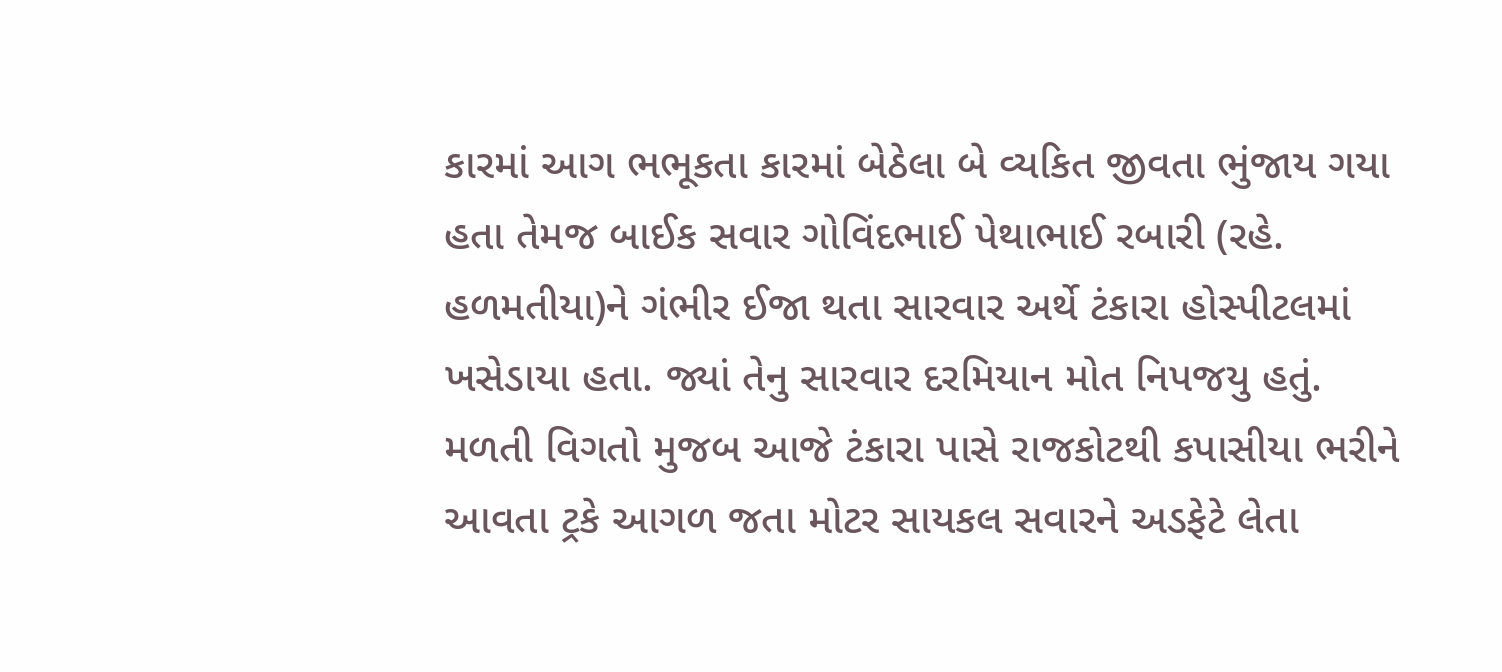કારમાં આગ ભભૂકતા કારમાં બેઠેલા બે વ્યકિત જીવતા ભુંજાય ગયા હતા તેમજ બાઈક સવાર ગોવિંદભાઈ પેથાભાઈ રબારી (રહે. હળમતીયા)ને ગંભીર ઈજા થતા સારવાર અર્થે ટંકારા હોસ્પીટલમાં ખસેડાયા હતા. જ્યાં તેનુ સારવાર દરમિયાન મોત નિપજયુ હતું.
મળતી વિગતો મુજબ આજે ટંકારા પાસે રાજકોટથી કપાસીયા ભરીને આવતા ટ્રકે આગળ જતા મોટર સાયકલ સવારને અડફેટે લેતા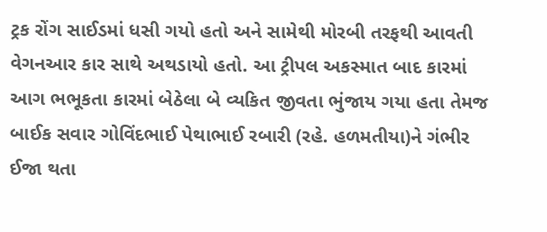ટ્રક રોંગ સાઈડમાં ધસી ગયો હતો અને સામેથી મોરબી તરફથી આવતી વેગનઆર કાર સાથે અથડાયો હતો. આ ટ્રીપલ અકસ્માત બાદ કારમાં આગ ભભૂકતા કારમાં બેઠેલા બે વ્યકિત જીવતા ભુંજાય ગયા હતા તેમજ બાઈક સવાર ગોવિંદભાઈ પેથાભાઈ રબારી (રહે. હળમતીયા)ને ગંભીર ઈજા થતા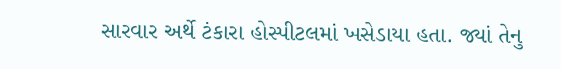સારવાર અર્થે ટંકારા હોસ્પીટલમાં ખસેડાયા હતા. જ્યાં તેનુ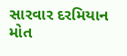સારવાર દરમિયાન મોત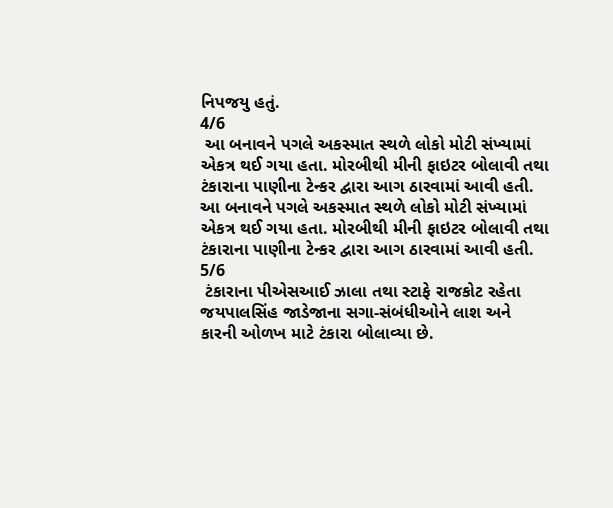નિપજયુ હતું.
4/6
 આ બનાવને પગલે અકસ્માત સ્થળે લોકો મોટી સંખ્યામાં એકત્ર થઈ ગયા હતા. મોરબીથી મીની ફાઇટર બોલાવી તથા ટંકારાના પાણીના ટેન્કર દ્વારા આગ ઠારવામાં આવી હતી.
આ બનાવને પગલે અકસ્માત સ્થળે લોકો મોટી સંખ્યામાં એકત્ર થઈ ગયા હતા. મોરબીથી મીની ફાઇટર બોલાવી તથા ટંકારાના પાણીના ટેન્કર દ્વારા આગ ઠારવામાં આવી હતી.
5/6
 ટંકારાના પીએસઆઈ ઝાલા તથા સ્ટાફે રાજકોટ રહેતા જયપાલસિંહ જાડેજાના સગા-સંબંધીઓને લાશ અને કારની ઓળખ માટે ટંકારા બોલાવ્યા છે.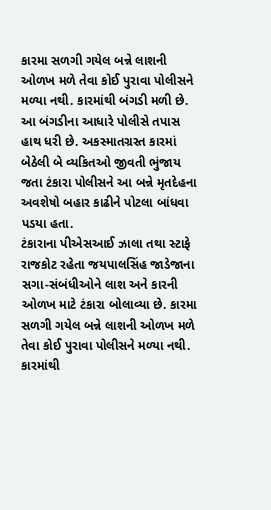કારમા સળગી ગયેલ બન્ને લાશની ઓળખ મળે તેવા કોઈ પુરાવા પોલીસને મળ્યા નથી. કારમાંથી બંગડી મળી છે. આ બંગડીના આધારે પોલીસે તપાસ હાથ ધરી છે. અકસ્માતગ્રસ્ત કારમાં બેઠેલી બે વ્યકિતઓ જીવતી ભુંજાય જતા ટંકારા પોલીસને આ બન્ને મૃતદેહના અવશેષો બહાર કાઢીને પોટલા બાંધવા પડયા હતા.
ટંકારાના પીએસઆઈ ઝાલા તથા સ્ટાફે રાજકોટ રહેતા જયપાલસિંહ જાડેજાના સગા-સંબંધીઓને લાશ અને કારની ઓળખ માટે ટંકારા બોલાવ્યા છે. કારમા સળગી ગયેલ બન્ને લાશની ઓળખ મળે તેવા કોઈ પુરાવા પોલીસને મળ્યા નથી. કારમાંથી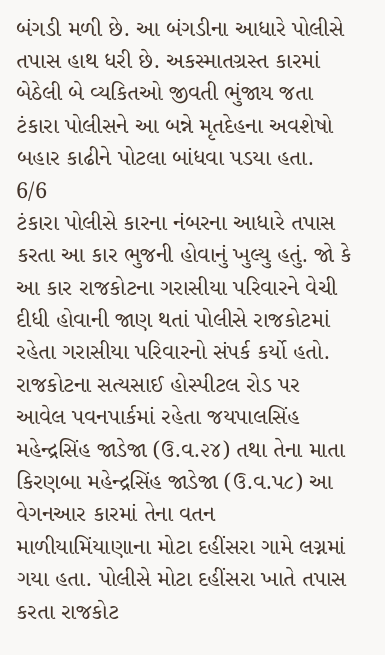બંગડી મળી છે. આ બંગડીના આધારે પોલીસે તપાસ હાથ ધરી છે. અકસ્માતગ્રસ્ત કારમાં બેઠેલી બે વ્યકિતઓ જીવતી ભુંજાય જતા ટંકારા પોલીસને આ બન્ને મૃતદેહના અવશેષો બહાર કાઢીને પોટલા બાંધવા પડયા હતા.
6/6
ટંકારા પોલીસે કારના નંબરના આધારે તપાસ કરતા આ કાર ભુજની હોવાનું ખુલ્યુ હતું. જો કે આ કાર રાજકોટના ગરાસીયા પરિવારને વેચી દીધી હોવાની જાણ થતાં પોલીસે રાજકોટમાં રહેતા ગરાસીયા પરિવારનો સંપર્ક કર્યો હતો. રાજકોટના સત્યસાઈ હોસ્પીટલ રોડ પર આવેલ પવનપાર્કમાં રહેતા જયપાલસિંહ મહેન્દ્રસિંહ જાડેજા (ઉ.વ.૨૪) તથા તેના માતા કિરણબા મહેન્દ્રસિંહ જાડેજા (ઉ.વ.પ૮) આ વેગનઆર કારમાં તેના વતન માળીયામિંયાણાના મોટા દહીંસરા ગામે લગ્નમાં ગયા હતા. પોલીસે મોટા દહીંસરા ખાતે તપાસ કરતા રાજકોટ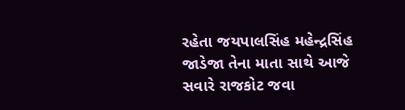રહેતા જયપાલસિંહ મહેન્દ્રસિંહ જાડેજા તેના માતા સાથે આજે સવારે રાજકોટ જવા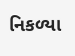નિકળ્યા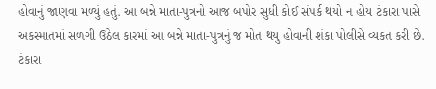હોવાનું જાણવા મળ્યું હતું. આ બન્ને માતા-પુત્રનો આજ બપોર સુધી કોઈ સંપર્ક થયો ન હોય ટંકારા પાસે અકસ્માતમાં સળગી ઉઠેલ કારમાં આ બન્ને માતા-પુત્રનું જ મોત થયુ હોવાની શંકા પોલીસે વ્યકત કરી છે.
ટંકારા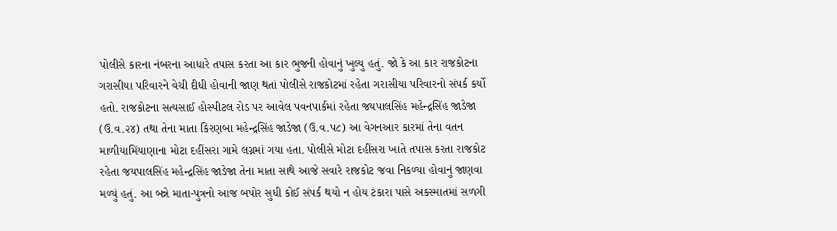પોલીસે કારના નંબરના આધારે તપાસ કરતા આ કાર ભુજની હોવાનું ખુલ્યુ હતું. જો કે આ કાર રાજકોટના ગરાસીયા પરિવારને વેચી દીધી હોવાની જાણ થતાં પોલીસે રાજકોટમાં રહેતા ગરાસીયા પરિવારનો સંપર્ક કર્યો હતો. રાજકોટના સત્યસાઈ હોસ્પીટલ રોડ પર આવેલ પવનપાર્કમાં રહેતા જયપાલસિંહ મહેન્દ્રસિંહ જાડેજા (ઉ.વ.૨૪) તથા તેના માતા કિરણબા મહેન્દ્રસિંહ જાડેજા (ઉ.વ.પ૮) આ વેગનઆર કારમાં તેના વતન માળીયામિંયાણાના મોટા દહીંસરા ગામે લગ્નમાં ગયા હતા. પોલીસે મોટા દહીંસરા ખાતે તપાસ કરતા રાજકોટ રહેતા જયપાલસિંહ મહેન્દ્રસિંહ જાડેજા તેના માતા સાથે આજે સવારે રાજકોટ જવા નિકળ્યા હોવાનું જાણવા મળ્યું હતું. આ બન્ને માતા-પુત્રનો આજ બપોર સુધી કોઈ સંપર્ક થયો ન હોય ટંકારા પાસે અકસ્માતમાં સળગી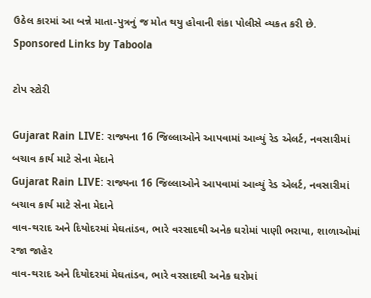ઉઠેલ કારમાં આ બન્ને માતા-પુત્રનું જ મોત થયુ હોવાની શંકા પોલીસે વ્યકત કરી છે.
Sponsored Links by Taboola

ટોપ સ્ટોરી

Gujarat Rain LIVE: રાજ્યના 16 જિલ્લાઓને આપવામાં આવ્યું રેડ એલર્ટ, નવસારીમાં બચાવ કાર્ય માટે સેના મેદાને
Gujarat Rain LIVE: રાજ્યના 16 જિલ્લાઓને આપવામાં આવ્યું રેડ એલર્ટ, નવસારીમાં બચાવ કાર્ય માટે સેના મેદાને
વાવ-થરાદ અને દિયોદરમાં મેઘતાંડવ, ભારે વરસાદથી અનેક ઘરોમાં પાણી ભરાયા, શાળાઓમાં રજા જાહેર
વાવ-થરાદ અને દિયોદરમાં મેઘતાંડવ, ભારે વરસાદથી અનેક ઘરોમાં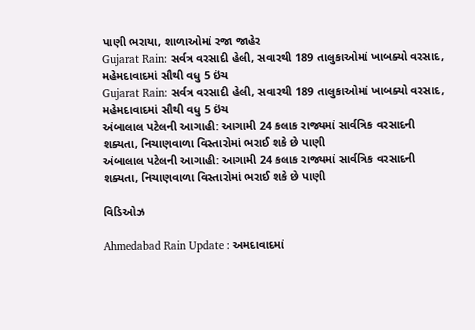પાણી ભરાયા, શાળાઓમાં રજા જાહેર
Gujarat Rain: સર્વત્ર વરસાદી હેલી, સવારથી 189 તાલુકાઓમાં ખાબક્યો વરસાદ, મહેમદાવાદમાં સૌથી વધુ 5 ઇંચ
Gujarat Rain: સર્વત્ર વરસાદી હેલી, સવારથી 189 તાલુકાઓમાં ખાબક્યો વરસાદ, મહેમદાવાદમાં સૌથી વધુ 5 ઇંચ
અંબાલાલ પટેલની આગાહી: આગામી 24 કલાક રાજ્યમાં સાર્વત્રિક વરસાદની શક્યતા, નિચાણવાળા વિસ્તારોમાં ભરાઈ શકે છે પાણી
અંબાલાલ પટેલની આગાહી: આગામી 24 કલાક રાજ્યમાં સાર્વત્રિક વરસાદની શક્યતા, નિચાણવાળા વિસ્તારોમાં ભરાઈ શકે છે પાણી

વિડિઓઝ

Ahmedabad Rain Update : અમદાવાદમાં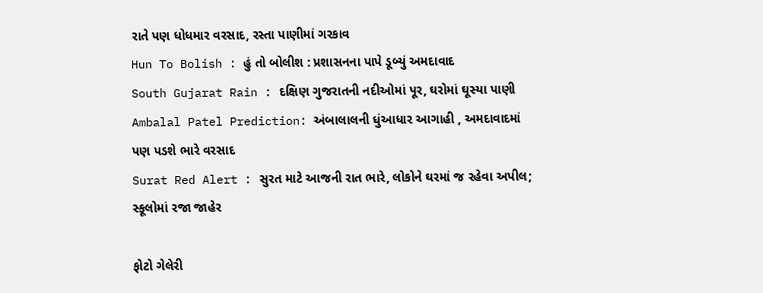રાતે પણ ધોધમાર વરસાદ, રસ્તા પાણીમાં ગરકાવ
Hun To Bolish : હું તો બોલીશ : પ્રશાસનના પાપે ડૂબ્યું અમદાવાદ
South Gujarat Rain : દક્ષિણ ગુજરાતની નદીઓમાં પૂર, ઘરોમાં ઘૂસ્યા પાણી
Ambalal Patel Prediction: અંબાલાલની ધુંઆધાર આગાહી , અમદાવાદમાં પણ પડશે ભારે વરસાદ
Surat Red Alert : સુરત માટે આજની રાત ભારે, લોકોને ઘરમાં જ રહેવા અપીલ; સ્કૂલોમાં રજા જાહેર

ફોટો ગેલેરી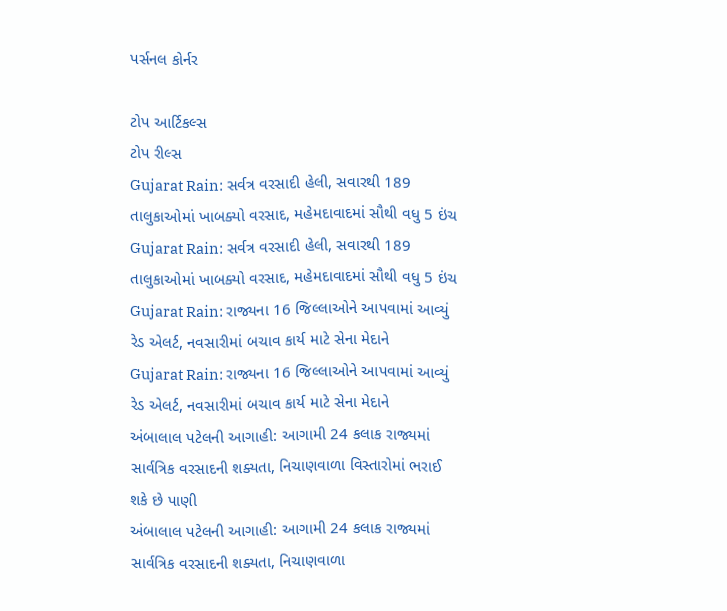પર્સનલ કોર્નર

ટોપ આર્ટિકલ્સ
ટોપ રીલ્સ
Gujarat Rain: સર્વત્ર વરસાદી હેલી, સવારથી 189 તાલુકાઓમાં ખાબક્યો વરસાદ, મહેમદાવાદમાં સૌથી વધુ 5 ઇંચ
Gujarat Rain: સર્વત્ર વરસાદી હેલી, સવારથી 189 તાલુકાઓમાં ખાબક્યો વરસાદ, મહેમદાવાદમાં સૌથી વધુ 5 ઇંચ
Gujarat Rain: રાજ્યના 16 જિલ્લાઓને આપવામાં આવ્યું રેડ એલર્ટ, નવસારીમાં બચાવ કાર્ય માટે સેના મેદાને
Gujarat Rain: રાજ્યના 16 જિલ્લાઓને આપવામાં આવ્યું રેડ એલર્ટ, નવસારીમાં બચાવ કાર્ય માટે સેના મેદાને
અંબાલાલ પટેલની આગાહી: આગામી 24 કલાક રાજ્યમાં સાર્વત્રિક વરસાદની શક્યતા, નિચાણવાળા વિસ્તારોમાં ભરાઈ શકે છે પાણી
અંબાલાલ પટેલની આગાહી: આગામી 24 કલાક રાજ્યમાં સાર્વત્રિક વરસાદની શક્યતા, નિચાણવાળા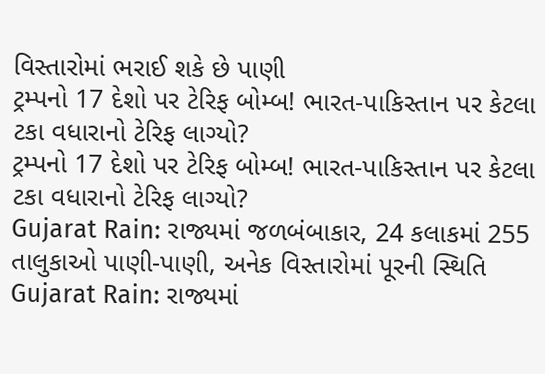વિસ્તારોમાં ભરાઈ શકે છે પાણી
ટ્રમ્પનો 17 દેશો પર ટેરિફ બોમ્બ! ભારત-પાકિસ્તાન પર કેટલા ટકા વધારાનો ટેરિફ લાગ્યો?
ટ્રમ્પનો 17 દેશો પર ટેરિફ બોમ્બ! ભારત-પાકિસ્તાન પર કેટલા ટકા વધારાનો ટેરિફ લાગ્યો?
Gujarat Rain: રાજ્યમાં જળબંબાકાર, 24 કલાકમાં 255 તાલુકાઓ પાણી-પાણી, અનેક વિસ્તારોમાં પૂરની સ્થિતિ
Gujarat Rain: રાજ્યમાં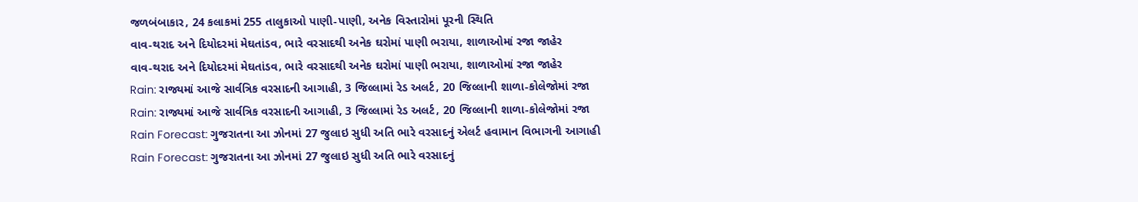જળબંબાકાર, 24 કલાકમાં 255 તાલુકાઓ પાણી-પાણી, અનેક વિસ્તારોમાં પૂરની સ્થિતિ
વાવ-થરાદ અને દિયોદરમાં મેઘતાંડવ, ભારે વરસાદથી અનેક ઘરોમાં પાણી ભરાયા, શાળાઓમાં રજા જાહેર
વાવ-થરાદ અને દિયોદરમાં મેઘતાંડવ, ભારે વરસાદથી અનેક ઘરોમાં પાણી ભરાયા, શાળાઓમાં રજા જાહેર
Rain: રાજ્યમાં આજે સાર્વત્રિક વરસાદની આગાહી, 3 જિલ્લામાં રેડ અલર્ટ, 20 જિલ્લાની શાળા-કોલેજોમાં રજા
Rain: રાજ્યમાં આજે સાર્વત્રિક વરસાદની આગાહી, 3 જિલ્લામાં રેડ અલર્ટ, 20 જિલ્લાની શાળા-કોલેજોમાં રજા
Rain Forecast: ગુજરાતના આ ઝોનમાં 27 જુલાઇ સુધી અતિ ભારે વરસાદનું એલર્ટ હવામાન વિભાગની આગાહી
Rain Forecast: ગુજરાતના આ ઝોનમાં 27 જુલાઇ સુધી અતિ ભારે વરસાદનું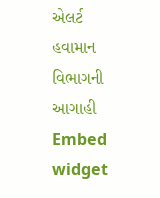એલર્ટ હવામાન વિભાગની આગાહી
Embed widget